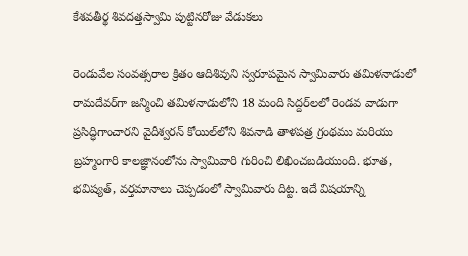కేశవతీర్థ శివదత్తస్వామి పుట్టినరోజు వేడుకలు

రెండువేల సంవత్సరాల క్రితం ఆదిశివుని స్వరూపమైన స్వామివారు తమిళనాడులో రామదేవర్‌గా జన్మించి తమిళనాడులోని 18 మంది సిద్దర్‌లలో రెండవ వాడుగా ప్రసిద్ధిగాంచారని వైదీశ్వరన్‌ కోయిల్‌లోని శివనాడి తాళపత్ర గ్రంథము మరియు బ్రహ్మంగారి కాలజ్ఞానంలోను స్వామివారి గురించి లిఖించబడియుంది. భూత, భవిష్యత్‌, వర్తమానాలు చెప్పడంలో స్వామివారు దిట్ట. ఇదే విషయాన్ని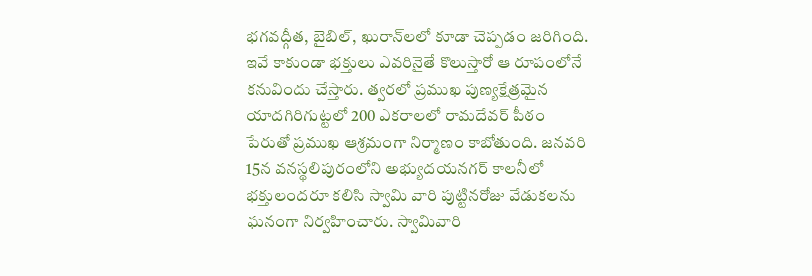భగవద్గీత, బైబిల్‌, ఖురాన్‌లలో కూడా చెప్పడం జరిగింది. ఇవే కాకుండా భక్తులు ఎవరినైతే కొలుస్తారో ఆ రూపంలోనే కనువిందు చేస్తారు. త్వరలో ప్రముఖ పుణ్యక్షేత్రమైన యాదగిరిగుట్టలో 200 ఎకరాలలో రామదేవర్‌ పీఠం పేరుతో ప్రముఖ ఆశ్రమంగా నిర్మాణం కాబోతుంది. జనవరి 15న వనస్థలిపురంలోని అభ్యుదయనగర్‌ కాలనీలో భక్తులందరూ కలిసి స్వామి వారి పుట్టినరోజు వేడుకలను ఘనంగా నిర్వహించారు. స్వామివారి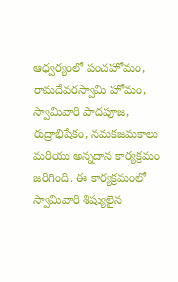ఆధ్వర్యంలో పంచహోమం, రామదేవరస్వామి హోమం, స్వామివారి పాదపూజ, రుద్రాభిషేకం, నమకజమకాలు మరియు అన్నదాన కార్యక్రమం జరిగింది. ఈ కార్యక్రమంలో స్వామివారి శిష్యులైన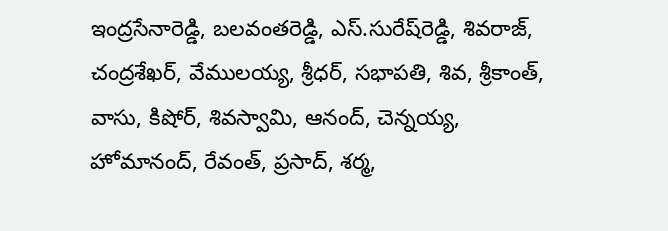ఇంద్రసేనారెడ్డి, బలవంతరెడ్డి, ఎస్‌.సురేష్‌రెడ్డి, శివరాజ్‌, చంద్రశేఖర్‌, వేములయ్య, శ్రీధర్‌, సభాపతి, శివ, శ్రీకాంత్‌, వాసు, కిషోర్‌, శివస్వామి, ఆనంద్‌, చెన్నయ్య, హోమానంద్‌, రేవంత్‌, ప్రసాద్‌, శర్మ,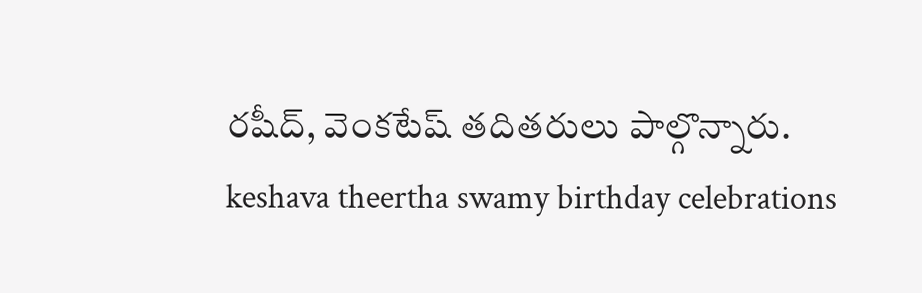రషీద్‌, వెంకటేష్‌ తదితరులు పాల్గొన్నారు.
keshava theertha swamy birthday celebrations